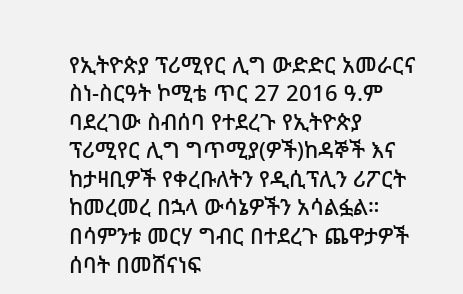የኢትዮጵያ ፕሪሚየር ሊግ ውድድር አመራርና ስነ-ስርዓት ኮሚቴ ጥር 27 2016 ዓ.ም ባደረገው ስብሰባ የተደረጉ የኢትዮጵያ ፕሪሚየር ሊግ ግጥሚያ(ዎች)ከዳኞች እና ከታዛቢዎች የቀረቡለትን የዲሲፕሊን ሪፖርት ከመረመረ በኋላ ውሳኔዎችን አሳልፏል።
በሳምንቱ መርሃ ግብር በተደረጉ ጨዋታዎች ሰባት በመሸናነፍ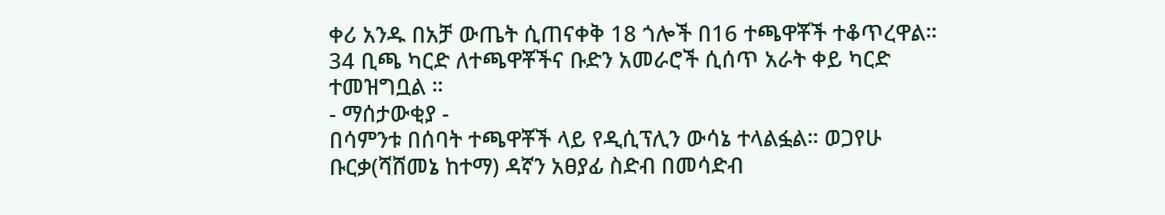ቀሪ አንዱ በአቻ ውጤት ሲጠናቀቅ 18 ጎሎች በ16 ተጫዋቾች ተቆጥረዋል። 34 ቢጫ ካርድ ለተጫዋቾችና ቡድን አመራሮች ሲሰጥ አራት ቀይ ካርድ ተመዝግቧል ።
- ማሰታውቂያ -
በሳምንቱ በሰባት ተጫዋቾች ላይ የዲሲፕሊን ውሳኔ ተላልፏል። ወጋየሁ ቡርቃ(ሻሸመኔ ከተማ) ዳኛን አፀያፊ ስድብ በመሳድብ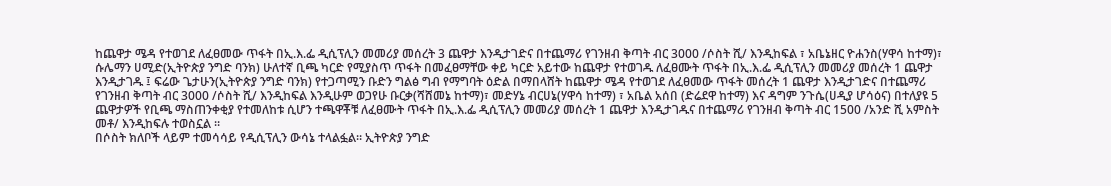ከጨዋታ ሜዳ የተወገደ ለፈፀመው ጥፋት በኢ.እ.ፌ ዲሲፕሊን መመሪያ መሰረት 3 ጨዋታ እንዲታገድና በተጨማሪ የገንዘብ ቅጣት ብር 3000 /ሶስት ሺ/ እንዲከፍል ፣ አቤኔዘር ዮሐንስ(ሃዋሳ ከተማ)፣ ሱሌማን ሀሚድ(ኢትዮጵያ ንግድ ባንክ) ሁለተኛ ቢጫ ካርድ የሚያስጥ ጥፋት በመፈፀማቸው ቀይ ካርድ አይተው ከጨዋታ የተወገዱ ለፈፀሙት ጥፋት በኢ.እ.ፌ ዲሲፕሊን መመሪያ መሰረት 1 ጨዋታ እንዲታገዱ ፤ ፍሬው ጌታሁን(ኢትዮጵያ ንግድ ባንክ) የተጋጣሚን ቡድን ግልፅ ግብ የማግባት ዕድል በማበላሸት ከጨዋታ ሜዳ የተወገደ ለፈፀመው ጥፋት መሰረት 1 ጨዋታ እንዲታገድና በተጨማሪ የገንዘብ ቅጣት ብር 3000 /ሶስት ሺ/ እንዲከፍል እንዲሁም ወጋየሁ ቡርቃ(ሻሸመኔ ከተማ)፣ መድሃኔ ብርሀኔ(ሃዋሳ ከተማ) ፣ አቤል አሰበ (ድሬደዋ ከተማ) እና ዳግም ንጉሴ(ሀዲያ ሆሳዕና) በተለያዩ 5 ጨዋታዎች የቢጫ ማስጠንቀቂያ የተመለከቱ ሲሆን ተጫዋቾቹ ለፈፀሙት ጥፋት በኢ.እ.ፌ ዲሲፕሊን መመሪያ መሰረት 1 ጨዋታ እንዲታገዱና በተጨማሪ የገንዘብ ቅጣት ብር 1500 /አንድ ሺ አምስት መቶ/ እንዲከፍሉ ተወስኗል ።
በሶስት ክለቦች ላይም ተመሳሳይ የዲሲፕሊን ውሳኔ ተላልፏል። ኢትዮጵያ ንግድ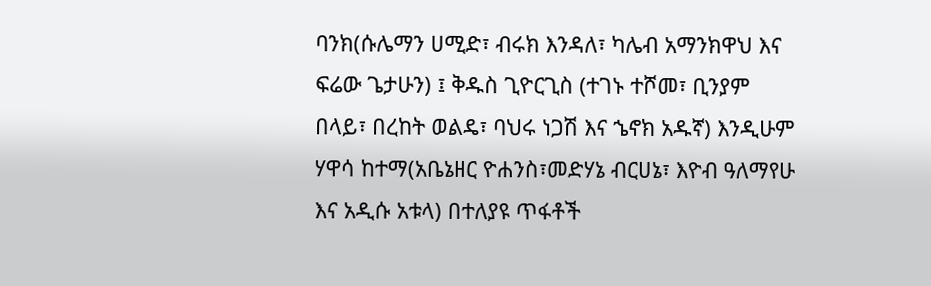ባንክ(ሱሌማን ሀሚድ፣ ብሩክ እንዳለ፣ ካሌብ አማንክዋህ እና ፍሬው ጌታሁን) ፤ ቅዱስ ጊዮርጊስ (ተገኑ ተሾመ፣ ቢንያም በላይ፣ በረከት ወልዴ፣ ባህሩ ነጋሽ እና ኄኖክ አዱኛ) እንዲሁም ሃዋሳ ከተማ(አቤኔዘር ዮሐንስ፣መድሃኔ ብርሀኔ፣ እዮብ ዓለማየሁ እና አዲሱ አቱላ) በተለያዩ ጥፋቶች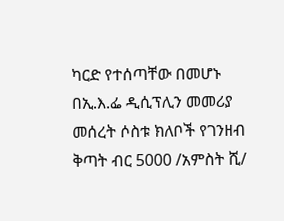ካርድ የተሰጣቸው በመሆኑ በኢ.እ.ፌ ዲሲፕሊን መመሪያ መሰረት ሶስቱ ክለቦች የገንዘብ ቅጣት ብር 5000 /አምስት ሺ/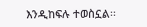እንዲከፍሉ ተወስኗል፡፡